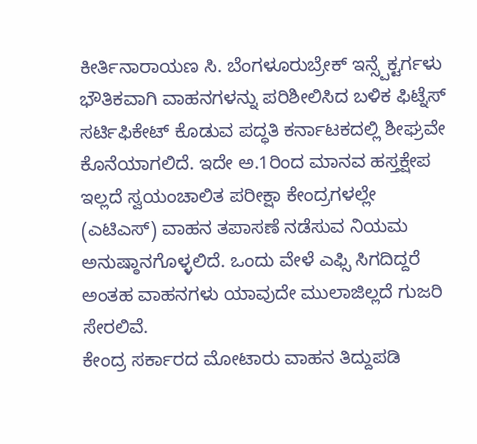ಕೀರ್ತಿನಾರಾಯಣ ಸಿ. ಬೆಂಗಳೂರುಬ್ರೇಕ್ ಇನ್ಸ್ಪೆಕ್ಟರ್ಗಳು ಭೌತಿಕವಾಗಿ ವಾಹನಗಳನ್ನು ಪರಿಶೀಲಿಸಿದ ಬಳಿಕ ಫಿಟ್ನೆಸ್ ಸರ್ಟಿಫಿಕೇಟ್ ಕೊಡುವ ಪದ್ಧತಿ ಕರ್ನಾಟಕದಲ್ಲಿ ಶೀಘ್ರವೇ ಕೊನೆಯಾಗಲಿದೆ. ಇದೇ ಅ.1ರಿಂದ ಮಾನವ ಹಸ್ತಕ್ಷೇಪ ಇಲ್ಲದೆ ಸ್ವಯಂಚಾಲಿತ ಪರೀಕ್ಷಾ ಕೇಂದ್ರಗಳಲ್ಲೇ (ಎಟಿಎಸ್) ವಾಹನ ತಪಾಸಣೆ ನಡೆಸುವ ನಿಯಮ ಅನುಷ್ಠಾನಗೊಳ್ಳಲಿದೆ. ಒಂದು ವೇಳೆ ಎಫ್ಸಿ ಸಿಗದಿದ್ದರೆ ಅಂತಹ ವಾಹನಗಳು ಯಾವುದೇ ಮುಲಾಜಿಲ್ಲದೆ ಗುಜರಿ ಸೇರಲಿವೆ.
ಕೇಂದ್ರ ಸರ್ಕಾರದ ಮೋಟಾರು ವಾಹನ ತಿದ್ದುಪಡಿ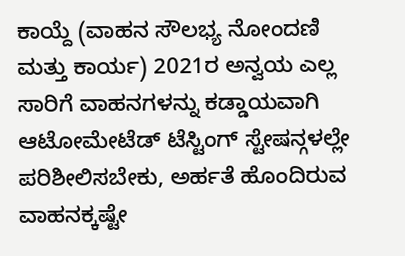ಕಾಯ್ದೆ (ವಾಹನ ಸೌಲಭ್ಯ ನೋಂದಣಿ ಮತ್ತು ಕಾರ್ಯ) 2021ರ ಅನ್ವಯ ಎಲ್ಲ ಸಾರಿಗೆ ವಾಹನಗಳನ್ನು ಕಡ್ಡಾಯವಾಗಿ ಆಟೋಮೇಟೆಡ್ ಟೆಸ್ಟಿಂಗ್ ಸ್ಟೇಷನ್ಗಳಲ್ಲೇ ಪರಿಶೀಲಿಸಬೇಕು, ಅರ್ಹತೆ ಹೊಂದಿರುವ ವಾಹನಕ್ಕಷ್ಟೇ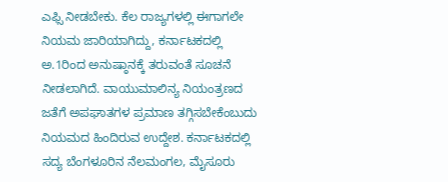ಎಫ್ಸಿ ನೀಡಬೇಕು. ಕೆಲ ರಾಜ್ಯಗಳಲ್ಲಿ ಈಗಾಗಲೇ ನಿಯಮ ಜಾರಿಯಾಗಿದ್ದು, ಕರ್ನಾಟಕದಲ್ಲಿ ಅ.1ರಿಂದ ಅನುಷ್ಠಾನಕ್ಕೆ ತರುವಂತೆ ಸೂಚನೆ ನೀಡಲಾಗಿದೆ. ವಾಯುಮಾಲಿನ್ಯ ನಿಯಂತ್ರಣದ ಜತೆಗೆ ಅಪಘಾತಗಳ ಪ್ರಮಾಣ ತಗ್ಗಿಸಬೇಕೆಂಬುದು ನಿಯಮದ ಹಿಂದಿರುವ ಉದ್ದೇಶ. ಕರ್ನಾಟಕದಲ್ಲಿ ಸದ್ಯ ಬೆಂಗಳೂರಿನ ನೆಲಮಂಗಲ, ಮೈಸೂರು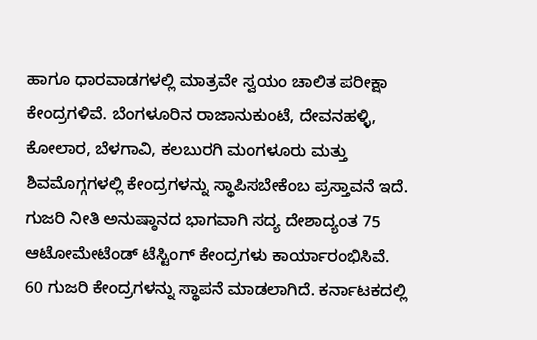ಹಾಗೂ ಧಾರವಾಡಗಳಲ್ಲಿ ಮಾತ್ರವೇ ಸ್ವಯಂ ಚಾಲಿತ ಪರೀಕ್ಷಾ ಕೇಂದ್ರಗಳಿವೆ. ಬೆಂಗಳೂರಿನ ರಾಜಾನುಕುಂಟೆ, ದೇವನಹಳ್ಳಿ, ಕೋಲಾರ, ಬೆಳಗಾವಿ, ಕಲಬುರಗಿ ಮಂಗಳೂರು ಮತ್ತು ಶಿವಮೊಗ್ಗಗಳಲ್ಲಿ ಕೇಂದ್ರಗಳನ್ನು ಸ್ಥಾಪಿಸಬೇಕೆಂಬ ಪ್ರಸ್ತಾವನೆ ಇದೆ.
ಗುಜರಿ ನೀತಿ ಅನುಷ್ಠಾನದ ಭಾಗವಾಗಿ ಸದ್ಯ ದೇಶಾದ್ಯಂತ 75 ಆಟೋಮೇಟೆಂಡ್ ಟೆಸ್ಟಿಂಗ್ ಕೇಂದ್ರಗಳು ಕಾರ್ಯಾರಂಭಿಸಿವೆ. 60 ಗುಜರಿ ಕೇಂದ್ರಗಳನ್ನು ಸ್ಥಾಪನೆ ಮಾಡಲಾಗಿದೆ. ಕರ್ನಾಟಕದಲ್ಲಿ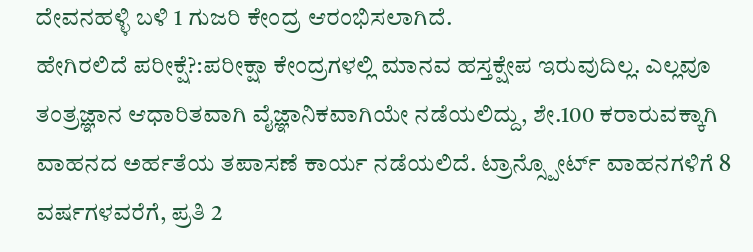ದೇವನಹಳ್ಳಿ ಬಳಿ 1 ಗುಜರಿ ಕೇಂದ್ರ ಆರಂಭಿಸಲಾಗಿದೆ.
ಹೇಗಿರಲಿದೆ ಪರೀಕ್ಷೆ?:ಪರೀಕ್ಷಾ ಕೇಂದ್ರಗಳಲ್ಲಿ ಮಾನವ ಹಸ್ತಕ್ಷೇಪ ಇರುವುದಿಲ್ಲ. ಎಲ್ಲವೂ ತಂತ್ರಜ್ಞಾನ ಆಧಾರಿತವಾಗಿ ವೈಜ್ಞಾನಿಕವಾಗಿಯೇ ನಡೆಯಲಿದ್ದು, ಶೇ.100 ಕರಾರುವಕ್ಕಾಗಿ ವಾಹನದ ಅರ್ಹತೆಯ ತಪಾಸಣೆ ಕಾರ್ಯ ನಡೆಯಲಿದೆ. ಟ್ರಾನ್ಸ್ಪೋರ್ಟ್ ವಾಹನಗಳಿಗೆ 8 ವರ್ಷಗಳವರೆಗೆ, ಪ್ರತಿ 2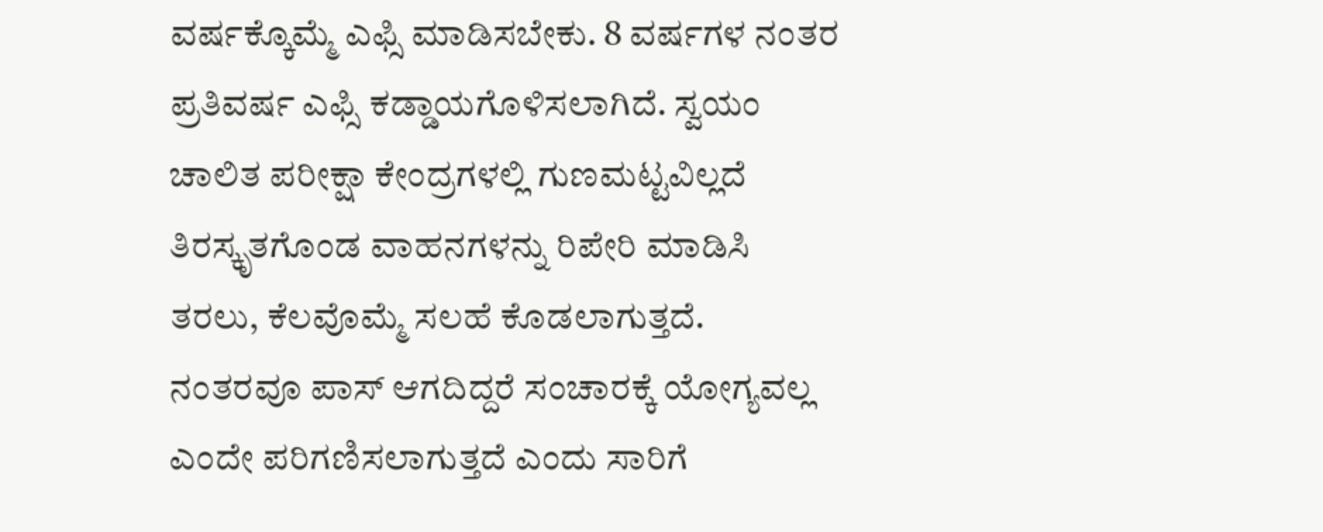ವರ್ಷಕ್ಕೊಮ್ಮೆ ಎಫ್ಸಿ ಮಾಡಿಸಬೇಕು. 8 ವರ್ಷಗಳ ನಂತರ ಪ್ರತಿವರ್ಷ ಎಫ್ಸಿ ಕಡ್ಡಾಯಗೊಳಿಸಲಾಗಿದೆ. ಸ್ವಯಂ ಚಾಲಿತ ಪರೀಕ್ಷಾ ಕೇಂದ್ರಗಳಲ್ಲಿ ಗುಣಮಟ್ಟವಿಲ್ಲದೆ ತಿರಸ್ಕೃತಗೊಂಡ ವಾಹನಗಳನ್ನು ರಿಪೇರಿ ಮಾಡಿಸಿ ತರಲು, ಕೆಲವೊಮ್ಮೆ ಸಲಹೆ ಕೊಡಲಾಗುತ್ತದೆ. ನಂತರವೂ ಪಾಸ್ ಆಗದಿದ್ದರೆ ಸಂಚಾರಕ್ಕೆ ಯೋಗ್ಯವಲ್ಲ ಎಂದೇ ಪರಿಗಣಿಸಲಾಗುತ್ತದೆ ಎಂದು ಸಾರಿಗೆ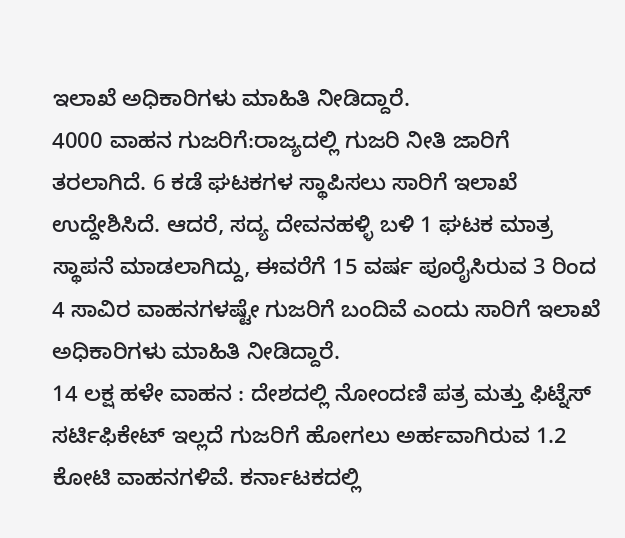ಇಲಾಖೆ ಅಧಿಕಾರಿಗಳು ಮಾಹಿತಿ ನೀಡಿದ್ದಾರೆ.
4000 ವಾಹನ ಗುಜರಿಗೆ:ರಾಜ್ಯದಲ್ಲಿ ಗುಜರಿ ನೀತಿ ಜಾರಿಗೆ ತರಲಾಗಿದೆ. 6 ಕಡೆ ಘಟಕಗಳ ಸ್ಥಾಪಿಸಲು ಸಾರಿಗೆ ಇಲಾಖೆ ಉದ್ದೇಶಿಸಿದೆ. ಆದರೆ, ಸದ್ಯ ದೇವನಹಳ್ಳಿ ಬಳಿ 1 ಘಟಕ ಮಾತ್ರ ಸ್ಥಾಪನೆ ಮಾಡಲಾಗಿದ್ದು, ಈವರೆಗೆ 15 ವರ್ಷ ಪೂರೈಸಿರುವ 3 ರಿಂದ 4 ಸಾವಿರ ವಾಹನಗಳಷ್ಟೇ ಗುಜರಿಗೆ ಬಂದಿವೆ ಎಂದು ಸಾರಿಗೆ ಇಲಾಖೆ ಅಧಿಕಾರಿಗಳು ಮಾಹಿತಿ ನೀಡಿದ್ದಾರೆ.
14 ಲಕ್ಷ ಹಳೇ ವಾಹನ : ದೇಶದಲ್ಲಿ ನೋಂದಣಿ ಪತ್ರ ಮತ್ತು ಫಿಟ್ನೆಸ್ ಸರ್ಟಿಫಿಕೇಟ್ ಇಲ್ಲದೆ ಗುಜರಿಗೆ ಹೋಗಲು ಅರ್ಹವಾಗಿರುವ 1.2 ಕೋಟಿ ವಾಹನಗಳಿವೆ. ಕರ್ನಾಟಕದಲ್ಲಿ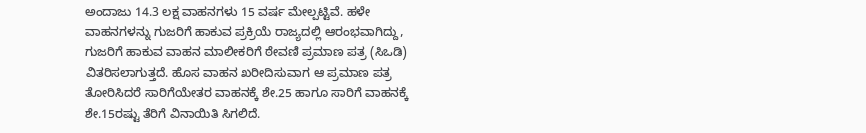ಅಂದಾಜು 14.3 ಲಕ್ಷ ವಾಹನಗಳು 15 ವರ್ಷ ಮೇಲ್ಪಟ್ಟಿವೆ. ಹಳೇ ವಾಹನಗಳನ್ನು ಗುಜರಿಗೆ ಹಾಕುವ ಪ್ರಕ್ರಿಯೆ ರಾಜ್ಯದಲ್ಲಿ ಆರಂಭವಾಗಿದ್ದು, ಗುಜರಿಗೆ ಹಾಕುವ ವಾಹನ ಮಾಲೀಕರಿಗೆ ಠೇವಣಿ ಪ್ರಮಾಣ ಪತ್ರ (ಸಿಒಡಿ) ವಿತರಿಸಲಾಗುತ್ತದೆ. ಹೊಸ ವಾಹನ ಖರೀದಿಸುವಾಗ ಆ ಪ್ರಮಾಣ ಪತ್ರ ತೋರಿಸಿದರೆ ಸಾರಿಗೆಯೇತರ ವಾಹನಕ್ಕೆ ಶೇ.25 ಹಾಗೂ ಸಾರಿಗೆ ವಾಹನಕ್ಕೆ ಶೇ.15ರಷ್ಟು ತೆರಿಗೆ ವಿನಾಯಿತಿ ಸಿಗಲಿದೆ.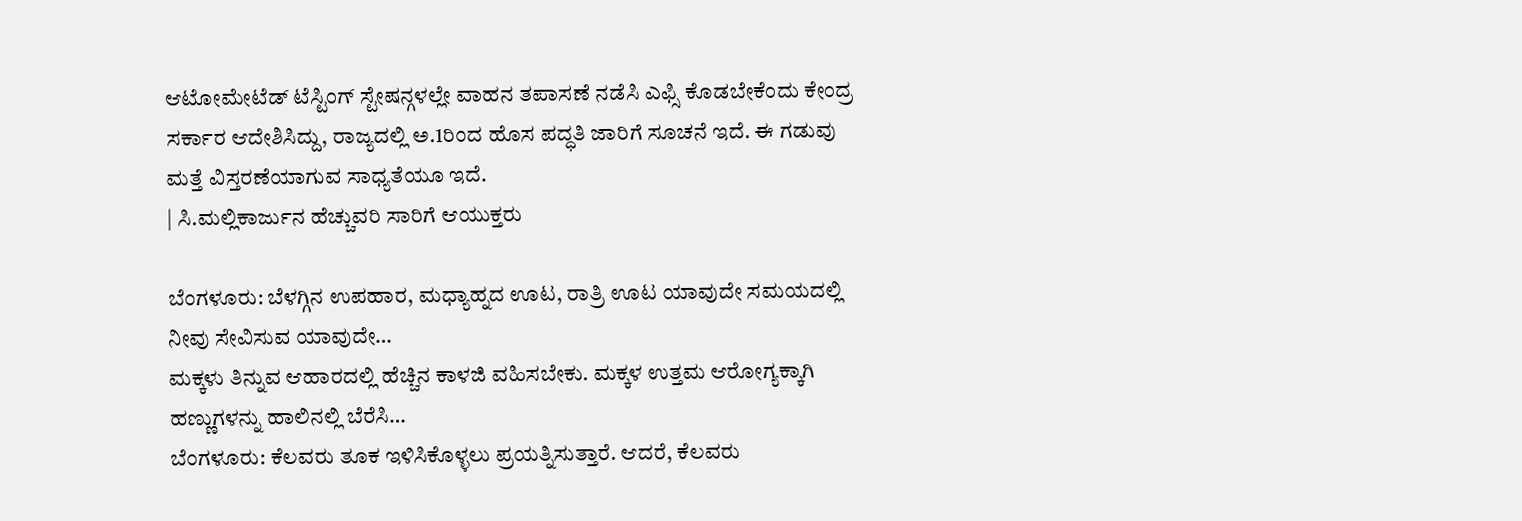ಆಟೋಮೇಟೆಡ್ ಟೆಸ್ಟಿಂಗ್ ಸ್ಟೇಷನ್ಗಳಲ್ಲೇ ವಾಹನ ತಪಾಸಣೆ ನಡೆಸಿ ಎಫ್ಸಿ ಕೊಡಬೇಕೆಂದು ಕೇಂದ್ರ ಸರ್ಕಾರ ಆದೇಶಿಸಿದ್ದು, ರಾಜ್ಯದಲ್ಲಿ ಅ.1ರಿಂದ ಹೊಸ ಪದ್ಧತಿ ಜಾರಿಗೆ ಸೂಚನೆ ಇದೆ. ಈ ಗಡುವು ಮತ್ತೆ ವಿಸ್ತರಣೆಯಾಗುವ ಸಾಧ್ಯತೆಯೂ ಇದೆ.
| ಸಿ.ಮಲ್ಲಿಕಾರ್ಜುನ ಹೆಚ್ಚುವರಿ ಸಾರಿಗೆ ಆಯುಕ್ತರು

ಬೆಂಗಳೂರು: ಬೆಳಗ್ಗಿನ ಉಪಹಾರ, ಮಧ್ಯಾಹ್ನದ ಊಟ, ರಾತ್ರಿ ಊಟ ಯಾವುದೇ ಸಮಯದಲ್ಲಿ ನೀವು ಸೇವಿಸುವ ಯಾವುದೇ…
ಮಕ್ಕಳು ತಿನ್ನುವ ಆಹಾರದಲ್ಲಿ ಹೆಚ್ಚಿನ ಕಾಳಜಿ ವಹಿಸಬೇಕು. ಮಕ್ಕಳ ಉತ್ತಮ ಆರೋಗ್ಯಕ್ಕಾಗಿ ಹಣ್ಣುಗಳನ್ನು ಹಾಲಿನಲ್ಲಿ ಬೆರೆಸಿ…
ಬೆಂಗಳೂರು: ಕೆಲವರು ತೂಕ ಇಳಿಸಿಕೊಳ್ಳಲು ಪ್ರಯತ್ನಿಸುತ್ತಾರೆ. ಆದರೆ, ಕೆಲವರು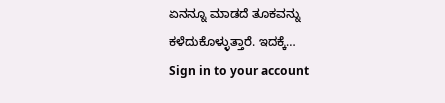ಏನನ್ನೂ ಮಾಡದೆ ತೂಕವನ್ನು ಕಳೆದುಕೊಳ್ಳುತ್ತಾರೆ. ಇದಕ್ಕೆ…
Sign in to your account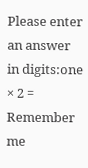Please enter an answer in digits:one × 2 =
Remember me